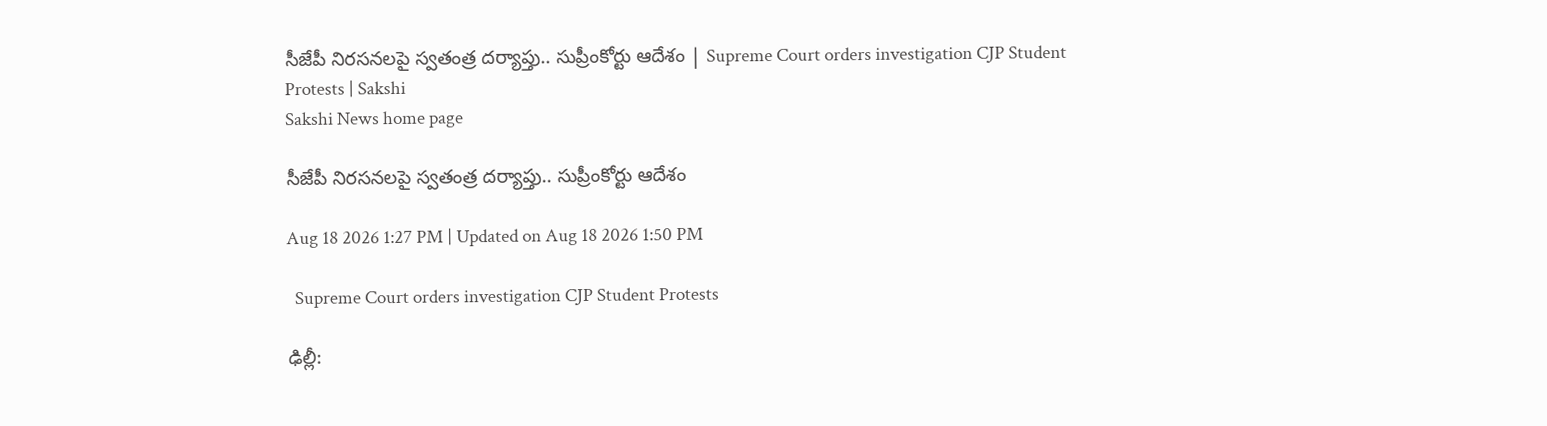సీజేపీ నిరసనలపై స్వతంత్ర దర్యాప్తు.. సుప్రీంకోర్టు ఆదేశం | Supreme Court orders investigation CJP Student Protests | Sakshi
Sakshi News home page

సీజేపీ నిరసనలపై స్వతంత్ర దర్యాప్తు.. సుప్రీంకోర్టు ఆదేశం

Aug 18 2026 1:27 PM | Updated on Aug 18 2026 1:50 PM

  Supreme Court orders investigation CJP Student Protests

ఢిల్లీ: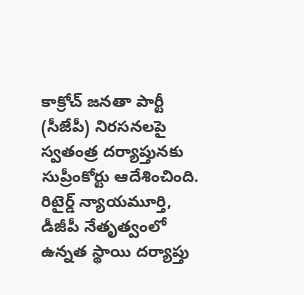కాక్రోచ్‌ జనతా పార్టీ (సీజేపీ) నిరసనలపై స్వతంత్ర దర్యాప్తునకు సుప్రీంకోర్టు ఆదేశించింది. రిటైర్డ్ న్యాయమూర్తి, డీజీపీ నేతృత్వంలో ఉన్నత స్థాయి దర్యాప్తు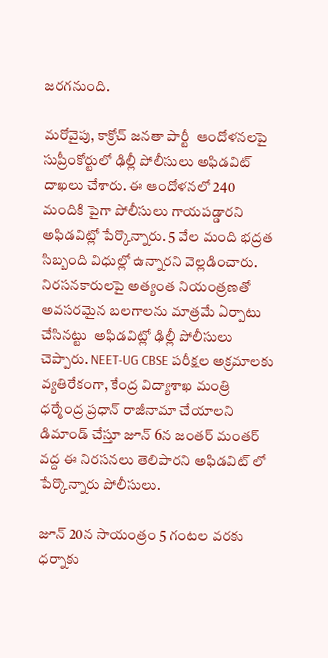జరగనుంది.

మరోవైపు, కాక్రోచ్ జనతా పార్టీ  ఆందోళనలపై సుప్రీంకోర్టులో ఢిల్లీ పోలీసులు అఫిడవిట్ దాఖలు చేశారు. ఈ ఆందోళనలో 240 మందికి పైగా పోలీసులు గాయపడ్డారని అఫిడవిట్లో పేర్కొన్నారు. 5 వేల మంది భద్రత సిబ్బంది విధుల్లో ఉన్నారని వెల్లడించారు. నిరసనకారులపై అత్యంత నియంత్రణతో అవసరమైన బలగాలను మాత్రమే ఏర్పాటు చేసినట్టు  అఫిడవిట్లో ఢిల్లీ పోలీసులు చెప్పారు. NEET-UG CBSE పరీక్షల అక్రమాలకు వ్యతిరేకంగా, కేంద్ర విద్యాశాఖ మంత్రి ధర్మేంద్ర ప్రధాన్ రాజీనామా చేయాలని డిమాండ్ చేస్తూ జూన్ 6న జంతర్ మంతర్ వద్ద ఈ నిరసనలు తెలిపారని అఫిడవిట్ లో పేర్కొన్నారు పోలీసులు.

జూన్ 20న సాయంత్రం 5 గంటల వరకు ధర్నాకు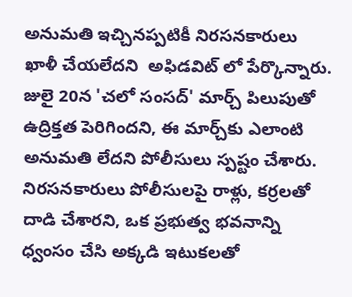అనుమతి ఇచ్చినప్పటికీ నిరసనకారులు ఖాళీ చేయలేదని  అఫిడవిట్ లో పేర్కొన్నారు. జులై 20న 'చలో సంసద్' మార్చ్ పిలుపుతో ఉద్రిక్తత పెరిగిందని, ఈ మార్చ్‌కు ఎలాంటి అనుమతి లేదని పోలీసులు స్పష్టం చేశారు. నిరసనకారులు పోలీసులపై రాళ్లు, కర్రలతో దాడి చేశారని, ఒక ప్రభుత్వ భవనాన్ని ధ్వంసం చేసి అక్కడి ఇటుకలతో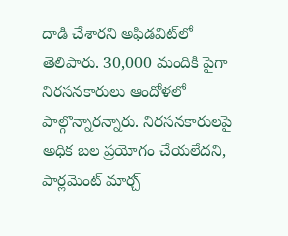దాడి చేశారని అఫిడవిట్‌లో తెలిపారు. 30,000 మందికి పైగా నిరసనకారులు ఆందోళలో పాల్గొన్నారన్నారు. నిరసనకారులపై అధిక బల ప్రయోగం చేయలేదని, పార్లమెంట్ మార్చ్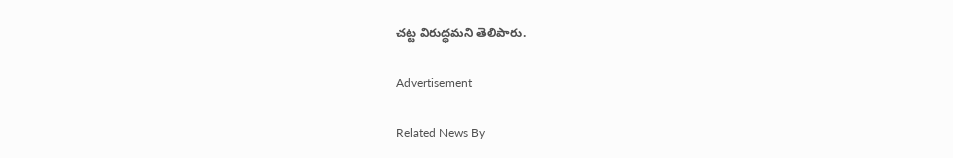చట్ట విరుద్ధమని తెలిపారు.

Advertisement

Related News By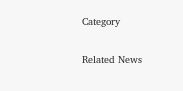Category

Related News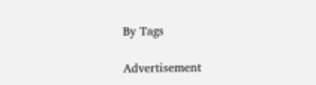By Tags

Advertisement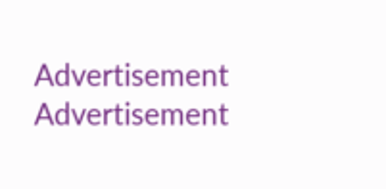Advertisement
Advertisement